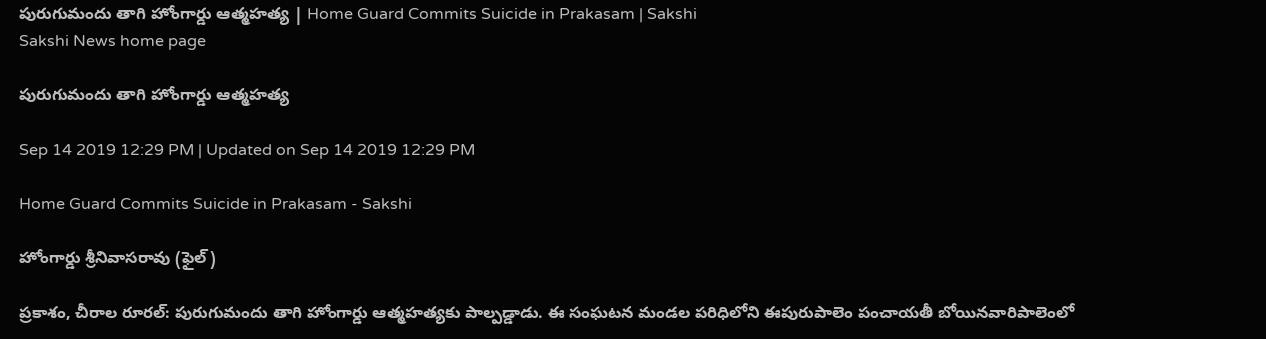పురుగుమందు తాగి హోంగార్డు ఆత్మహత్య | Home Guard Commits Suicide in Prakasam | Sakshi
Sakshi News home page

పురుగుమందు తాగి హోంగార్డు ఆత్మహత్య

Sep 14 2019 12:29 PM | Updated on Sep 14 2019 12:29 PM

Home Guard Commits Suicide in Prakasam - Sakshi

హోంగార్డు శ్రీనివాసరావు (ఫైల్‌)

ప్రకాశం, చీరాల రూరల్‌: పురుగుమందు తాగి హోంగార్డు ఆత్మహత్యకు పాల్పడ్డాడు. ఈ సంఘటన మండల పరిధిలోని ఈపురుపాలెం పంచాయతీ బోయినవారిపాలెంలో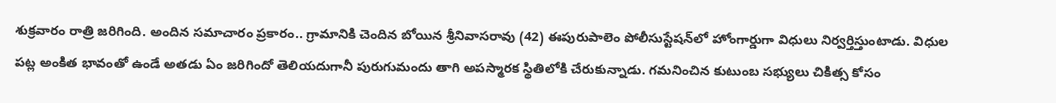శుక్రవారం రాత్రి జరిగింది. అందిన సమాచారం ప్రకారం.. గ్రామానికి చెందిన బోయిన శ్రీనివాసరావు (42) ఈపురుపాలెం పోలీసుస్టేషన్‌లో హోంగార్డుగా విధులు నిర్వర్తిస్తుంటాడు. విధుల పట్ల అంకిత భావంతో ఉండే అతడు ఏం జరిగిందో తెలియదుగానీ పురుగుమందు తాగి అపస్మారక స్థితిలోకి చేరుకున్నాడు. గమనించిన కుటుంబ సభ్యులు చికిత్స కోసం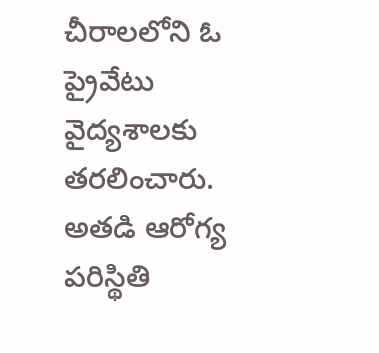చీరాలలోని ఓ ప్రైవేటు వైద్యశాలకు తరలించారు. అతడి ఆరోగ్య పరిస్థితి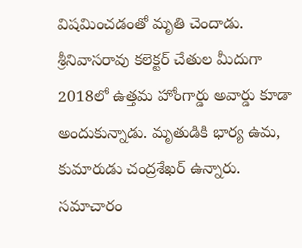విషమించడంతో మృతి చెందాడు.   శ్రీనివాసరావు కలెక్టర్‌ చేతుల మీదుగా 2018లో ఉత్తమ హోంగార్డు అవార్డు కూడా అందుకున్నాడు. మృతుడికి భార్య ఉమ, కుమారుడు చంద్రశేఖర్‌ ఉన్నారు. సమాచారం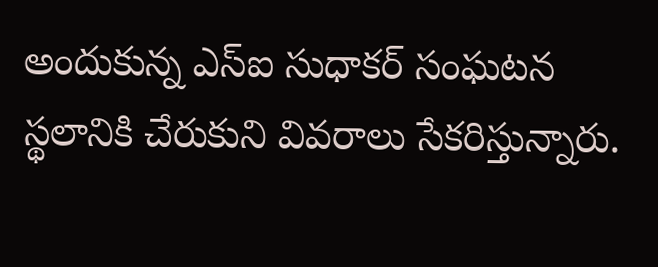అందుకున్న ఎస్‌ఐ సుధాకర్‌ సంఘటన స్థలానికి చేరుకుని వివరాలు సేకరిస్తున్నారు.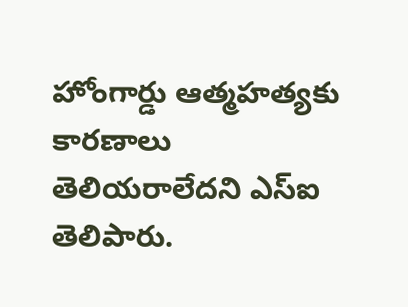హోంగార్డు ఆత్మహత్యకు కారణాలు తెలియరాలేదని ఎస్‌ఐ తెలిపారు.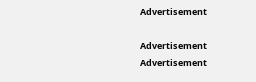Advertisement

Advertisement
Advertisement